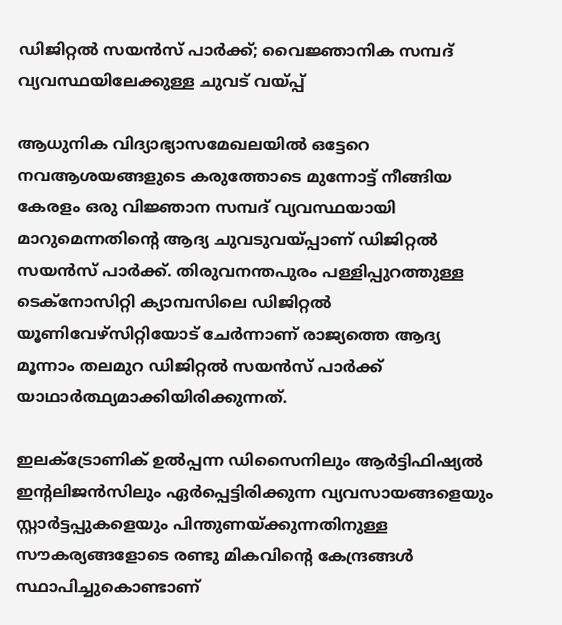ഡിജിറ്റല്‍ സയന്‍സ് പാര്‍ക്ക്; വൈജ്ഞാനിക സമ്പദ് വ്യവസ്ഥയിലേക്കുള്ള ചുവട് വയ്പ്പ്

ആധുനിക വിദ്യാഭ്യാസമേഖലയില്‍ ഒട്ടേറെ നവആശയങ്ങളുടെ കരുത്തോടെ മുന്നോട്ട് നീങ്ങിയ കേരളം ഒരു വിജ്ഞാന സമ്പദ് വ്യവസ്ഥയായി മാറുമെന്നതിന്റെ ആദ്യ ചുവടുവയ്പ്പാണ് ഡിജിറ്റല്‍ സയന്‍സ് പാര്‍ക്ക്. തിരുവനന്തപുരം പള്ളിപ്പുറത്തുള്ള ടെക്‌നോസിറ്റി ക്യാമ്പസിലെ ഡിജിറ്റല്‍ യൂണിവേഴ്‌സിറ്റിയോട് ചേര്‍ന്നാണ് രാജ്യത്തെ ആദ്യ മൂന്നാം തലമുറ ഡിജിറ്റല്‍ സയന്‍സ് പാര്‍ക്ക് യാഥാര്‍ത്ഥ്യമാക്കിയിരിക്കുന്നത്.

ഇലക്ട്രോണിക് ഉല്‍പ്പന്ന ഡിസൈനിലും ആര്‍ട്ടിഫിഷ്യല്‍ ഇന്റലിജന്‍സിലും ഏര്‍പ്പെട്ടിരിക്കുന്ന വ്യവസായങ്ങളെയും സ്റ്റാര്‍ട്ടപ്പുകളെയും പിന്തുണയ്ക്കുന്നതിനുള്ള സൗകര്യങ്ങളോടെ രണ്ടു മികവിന്റെ കേന്ദ്രങ്ങള്‍ സ്ഥാപിച്ചുകൊണ്ടാണ്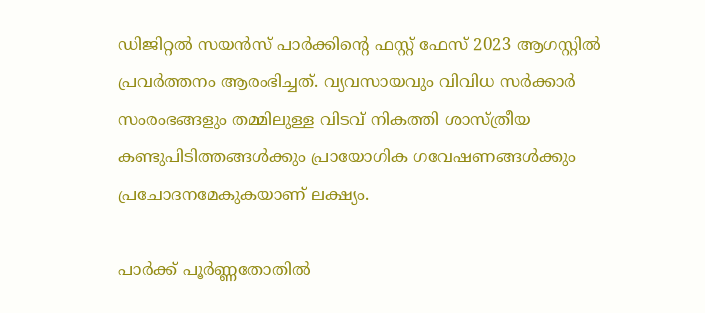ഡിജിറ്റല്‍ സയന്‍സ് പാര്‍ക്കിന്റെ ഫസ്റ്റ് ഫേസ് 2023 ആഗസ്റ്റില്‍ പ്രവര്‍ത്തനം ആരംഭിച്ചത്. വ്യവസായവും വിവിധ സര്‍ക്കാര്‍ സംരംഭങ്ങളും തമ്മിലുള്ള വിടവ് നികത്തി ശാസ്ത്രീയ കണ്ടുപിടിത്തങ്ങള്‍ക്കും പ്രായോഗിക ഗവേഷണങ്ങള്‍ക്കും പ്രചോദനമേകുകയാണ് ലക്ഷ്യം.

പാര്‍ക്ക് പൂര്‍ണ്ണതോതില്‍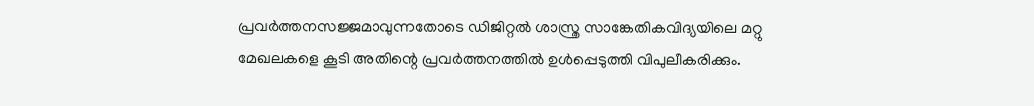പ്രവര്‍ത്തനസജ്ജമാവുന്നതോടെ ഡിജിറ്റല്‍ ശാസ്ത്ര സാങ്കേതികവിദ്യയിലെ മറ്റു മേഖലകളെ കൂടി അതിന്റെ പ്രവര്‍ത്തനത്തില്‍ ഉള്‍പ്പെടുത്തി വിപുലീകരിക്കും.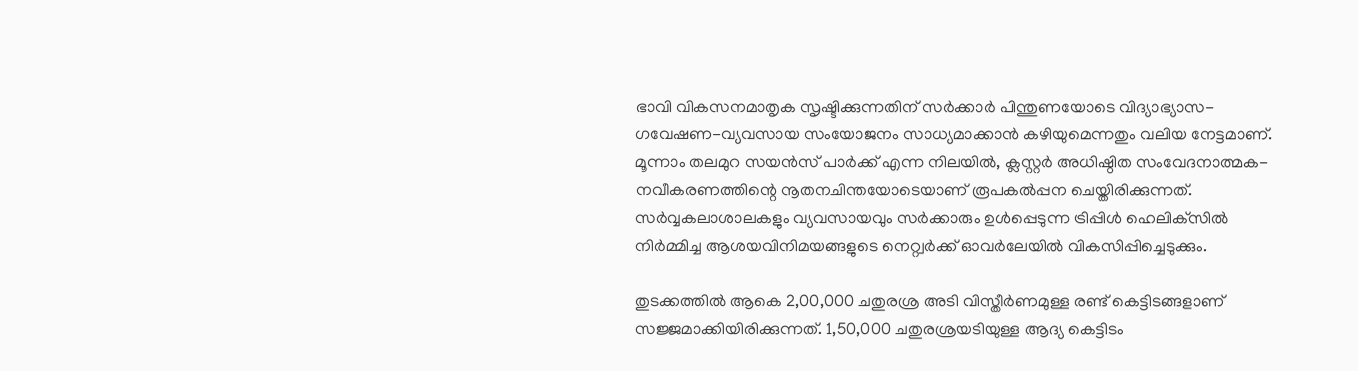ഭാവി വികസനമാതൃക സൃഷ്ടിക്കുന്നതിന് സര്‍ക്കാര്‍ പിന്തുണയോടെ വിദ്യാഭ്യാസ-ഗവേഷണ-വ്യവസായ സംയോജനം സാധ്യമാക്കാന്‍ കഴിയുമെന്നതും വലിയ നേട്ടമാണ്. മൂന്നാം തലമുറ സയന്‍സ് പാര്‍ക്ക് എന്ന നിലയില്‍, ക്ലസ്റ്റര്‍ അധിഷ്ഠിത സംവേദനാത്മക-നവീകരണത്തിന്റെ നൂതനചിന്തയോടെയാണ് രൂപകല്‍പ്പന ചെയ്തിരിക്കുന്നത്. സര്‍വ്വകലാശാലകളും വ്യവസായവും സര്‍ക്കാരും ഉള്‍പ്പെടുന്ന ട്രിപ്പിള്‍ ഹെലിക്‌സില്‍ നിര്‍മ്മിച്ച ആശയവിനിമയങ്ങളുടെ നെറ്റ്വര്‍ക്ക് ഓവര്‍ലേയില്‍ വികസിപ്പിച്ചെടുക്കും.

തുടക്കത്തില്‍ ആകെ 2,00,000 ചതുരശ്ര അടി വിസ്തീര്‍ണമുള്ള രണ്ട് കെട്ടിടങ്ങളാണ് സജ്ജമാക്കിയിരിക്കുന്നത്. 1,50,000 ചതുരശ്രയടിയുള്ള ആദ്യ കെട്ടിടം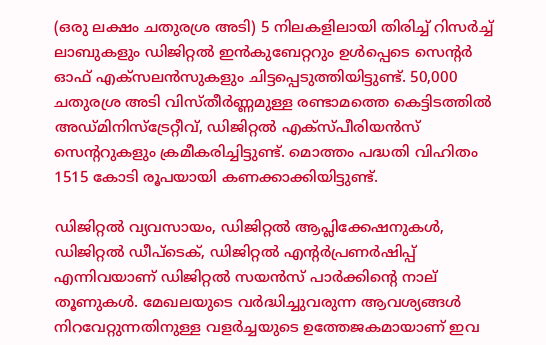(ഒരു ലക്ഷം ചതുരശ്ര അടി) 5 നിലകളിലായി തിരിച്ച് റിസര്‍ച്ച് ലാബുകളും ഡിജിറ്റല്‍ ഇന്‍കുബേറ്ററും ഉള്‍പ്പെടെ സെന്റര്‍ ഓഫ് എക്‌സലന്‍സുകളും ചിട്ടപ്പെടുത്തിയിട്ടുണ്ട്. 50,000 ചതുരശ്ര അടി വിസ്തീര്‍ണ്ണമുള്ള രണ്ടാമത്തെ കെട്ടിടത്തില്‍ അഡ്മിനിസ്‌ട്രേറ്റീവ്, ഡിജിറ്റല്‍ എക്‌സ്പീരിയന്‍സ് സെന്ററുകളും ക്രമീകരിച്ചിട്ടുണ്ട്. മൊത്തം പദ്ധതി വിഹിതം 1515 കോടി രൂപയായി കണക്കാക്കിയിട്ടുണ്ട്.

ഡിജിറ്റല്‍ വ്യവസായം, ഡിജിറ്റല്‍ ആപ്ലിക്കേഷനുകള്‍, ഡിജിറ്റല്‍ ഡീപ്‌ടെക്, ഡിജിറ്റല്‍ എന്റര്‍പ്രണര്‍ഷിപ്പ് എന്നിവയാണ് ഡിജിറ്റല്‍ സയന്‍സ് പാര്‍ക്കിന്റെ നാല് തൂണുകള്‍. മേഖലയുടെ വര്‍ദ്ധിച്ചുവരുന്ന ആവശ്യങ്ങള്‍ നിറവേറ്റുന്നതിനുള്ള വളര്‍ച്ചയുടെ ഉത്തേജകമായാണ് ഇവ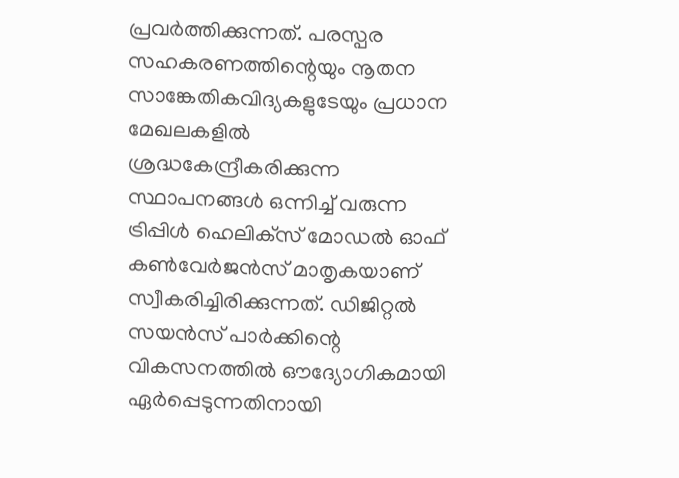പ്രവര്‍ത്തിക്കുന്നത്. പരസ്പര സഹകരണത്തിന്റെയും നൂതന സാങ്കേതികവിദ്യകളുടേയും പ്രധാന മേഖലകളില്‍ ശ്രദ്ധകേന്ദ്രീകരിക്കുന്ന സ്ഥാപനങ്ങള്‍ ഒന്നിച്ച് വരുന്ന ട്രിപ്പിള്‍ ഹെലിക്‌സ് മോഡല്‍ ഓഫ് കണ്‍വേര്‍ജന്‍സ് മാതൃകയാണ് സ്വീകരിച്ചിരിക്കുന്നത്. ഡിജിറ്റല്‍ സയന്‍സ് പാര്‍ക്കിന്റെ വികസനത്തില്‍ ഔദ്യോഗികമായി ഏര്‍പ്പെടുന്നതിനായി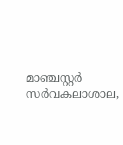മാഞ്ചസ്റ്റര്‍ സര്‍വകലാശാല,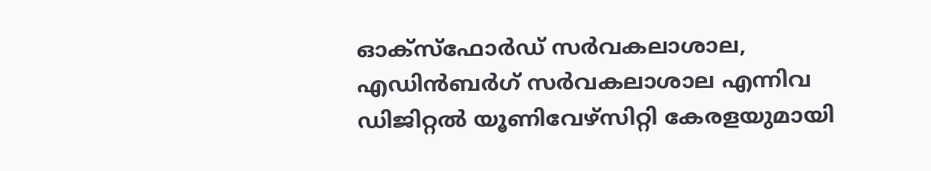ഓക്‌സ്‌ഫോര്‍ഡ് സര്‍വകലാശാല, എഡിന്‍ബര്‍ഗ് സര്‍വകലാശാല എന്നിവ ഡിജിറ്റല്‍ യൂണിവേഴ്‌സിറ്റി കേരളയുമായി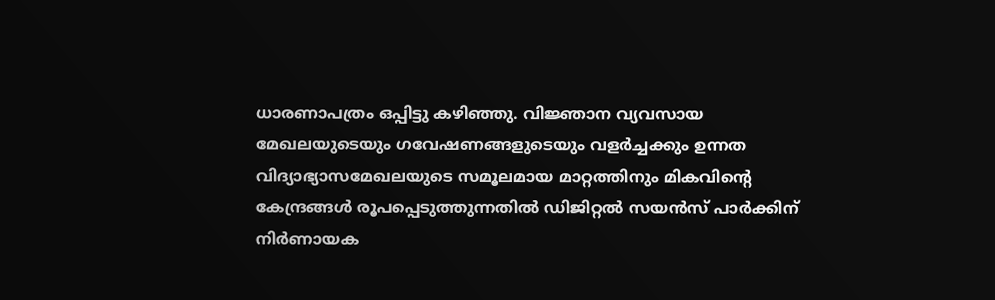ധാരണാപത്രം ഒപ്പിട്ടു കഴിഞ്ഞു. വിജ്ഞാന വ്യവസായ മേഖലയുടെയും ഗവേഷണങ്ങളുടെയും വളര്‍ച്ചക്കും ഉന്നത വിദ്യാഭ്യാസമേഖലയുടെ സമൂലമായ മാറ്റത്തിനും മികവിന്റെ കേന്ദ്രങ്ങള്‍ രൂപപ്പെടുത്തുന്നതില്‍ ഡിജിറ്റല്‍ സയന്‍സ് പാര്‍ക്കിന് നിര്‍ണായക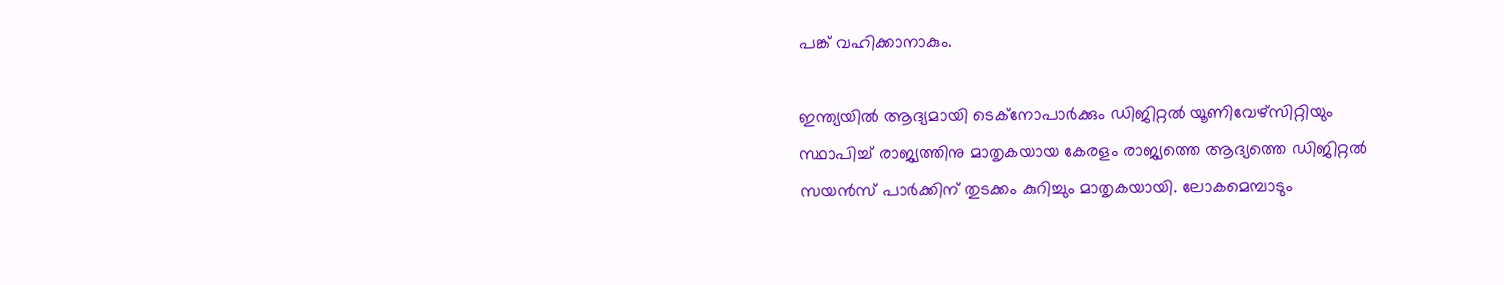പങ്ക് വഹിക്കാനാകും.

ഇന്ത്യയില്‍ ആദ്യമായി ടെക്‌നോപാര്‍ക്കും ഡിജിറ്റല്‍ യൂണിവേഴ്‌സിറ്റിയും സ്ഥാപിച്ച് രാജ്യത്തിനു മാതൃകയായ കേരളം രാജ്യത്തെ ആദ്യത്തെ ഡിജിറ്റല്‍ സയന്‍സ് പാര്‍ക്കിന് തുടക്കം കുറിച്ചും മാതൃകയായി. ലോകമെമ്പാടും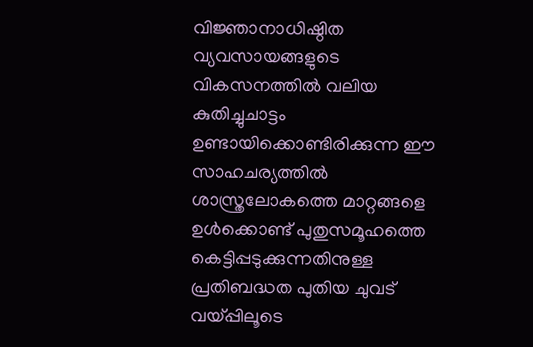വിജ്ഞാനാധിഷ്ഠിത വ്യവസായങ്ങളുടെ വികസനത്തില്‍ വലിയ കുതിച്ചുചാട്ടം ഉണ്ടായിക്കൊണ്ടിരിക്കുന്ന ഈ സാഹചര്യത്തില്‍ ശാസ്ത്രലോകത്തെ മാറ്റങ്ങളെ ഉള്‍ക്കൊണ്ട് പുതുസമൂഹത്തെ കെട്ടിപ്പടുക്കുന്നതിനുള്ള പ്രതിബദ്ധത പുതിയ ചുവട് വയ്പ്പിലൂടെ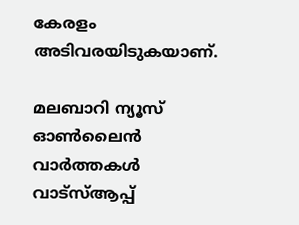കേരളം അടിവരയിടുകയാണ്.

മലബാറി ന്യൂസ് ഓണ്‍ലൈന്‍ വാര്‍ത്തകള്‍ വാട്‌സ്ആപ്പ്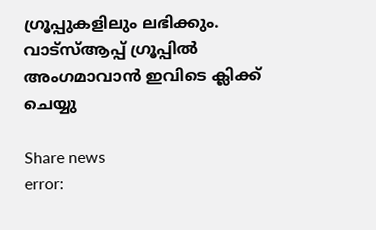ഗ്രൂപ്പുകളിലും ലഭിക്കും. വാട്‌സ്ആപ്പ് ഗ്രൂപ്പില്‍ അംഗമാവാന്‍ ഇവിടെ ക്ലിക്ക് ചെയ്യു

Share news
error: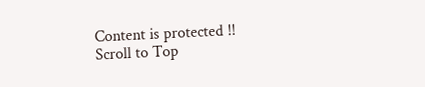Content is protected !!
Scroll to Top